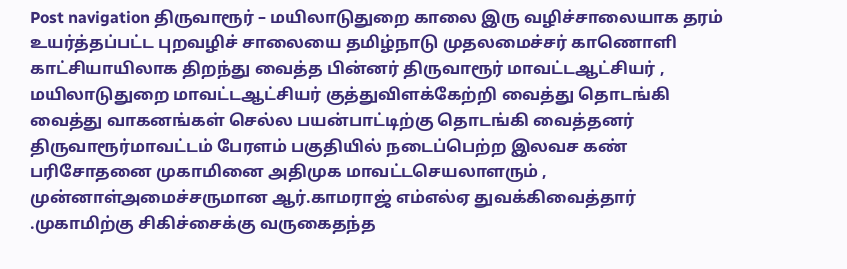Post navigation திருவாரூர் – மயிலாடுதுறை காலை இரு வழிச்சாலையாக தரம் உயர்த்தப்பட்ட புறவழிச் சாலையை தமிழ்நாடு முதலமைச்சர் காணொளி காட்சியாயிலாக திறந்து வைத்த பின்னர் திருவாரூர் மாவட்டஆட்சியர் , மயிலாடுதுறை மாவட்டஆட்சியர் குத்துவிளக்கேற்றி வைத்து தொடங்கி வைத்து வாகனங்கள் செல்ல பயன்பாட்டிற்கு தொடங்கி வைத்தனர் திருவாரூர்மாவட்டம் பேரளம் பகுதியில் நடைப்பெற்ற இலவச கண் பரிசோதனை முகாமினை அதிமுக மாவட்டசெயலாளரும் , முன்னாள்அமைச்சருமான ஆர்.காமராஜ் எம்எல்ஏ துவக்கிவைத்தார் .முகாமிற்கு சிகிச்சைக்கு வருகைதந்த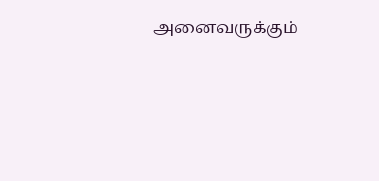அனைவருக்கும்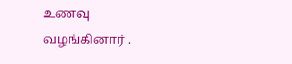உணவு வழங்கினார் .